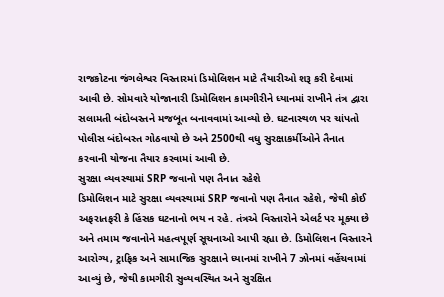રાજકોટના જંગલેશ્વર વિસ્તારમાં ડિમોલિશન માટે તૈયારીઓ શરૂ કરી દેવામાં આવી છે. સોમવારે યોજાનારી ડિમોલિશન કામગીરીને ધ્યાનમાં રાખીને તંત્ર દ્વારા સલામતી બંદોબસ્તને મજબૂત બનાવવામાં આવ્યો છે. ઘટનાસ્થળ પર ચાંપતો પોલીસ બંદોબસ્ત ગોઠવાયો છે અને 2500થી વધુ સુરક્ષાકર્મીઓને તૈનાત કરવાની યોજના તૈયાર કરવામાં આવી છે.
સુરક્ષા વ્યવસ્થામાં SRP જવાનો પણ તૈનાત રહેશે
ડિમોલિશન માટે સુરક્ષા વ્યવસ્થામાં SRP જવાનો પણ તૈનાત રહેશે, જેથી કોઈ અફરાતફરી કે હિંસક ઘટનાનો ભય ન રહે. તંત્રએ વિસ્તારોને એલર્ટ પર મૂક્યા છે અને તમામ જવાનોને મહત્વપૂર્ણ સૂચનાઓ આપી રહ્યા છે. ડિમોલિશન વિસ્તારને આરોગ્ય, ટ્રાફિક અને સામાજિક સુરક્ષાને ધ્યાનમાં રાખીને 7 ઝોનમાં વહેંચવામાં આવ્યું છે, જેથી કામગીરી સુવ્યવસ્થિત અને સુરક્ષિત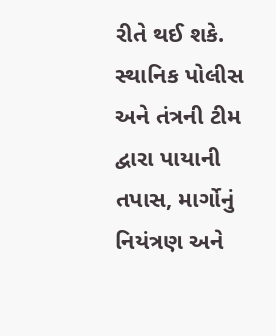રીતે થઈ શકે. સ્થાનિક પોલીસ અને તંત્રની ટીમ દ્વારા પાયાની તપાસ, માર્ગોનું નિયંત્રણ અને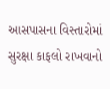આસપાસના વિસ્તારોમાં સુરક્ષા કાફલો રાખવાનો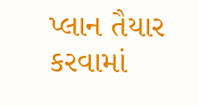પ્લાન તૈયાર કરવામાં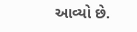આવ્યો છે.